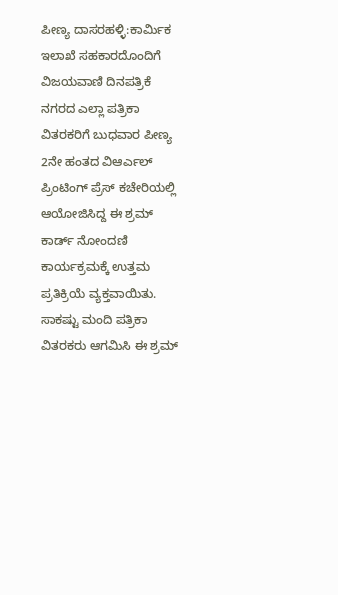ಪೀಣ್ಯ ದಾಸರಹಳ್ಳಿ:ಕಾರ್ಮಿಕ ಇಲಾಖೆ ಸಹಕಾರದೊಂದಿಗೆ ವಿಜಯವಾಣಿ ದಿನಪತ್ರಿಕೆ ನಗರದ ಎಲ್ಲಾ ಪತ್ರಿಕಾ ವಿತರಕರಿಗೆ ಬುಧವಾರ ಪೀಣ್ಯ 2ನೇ ಹಂತದ ವಿಆರ್ಎಲ್ ಪ್ರಿಂಟಿಂಗ್ ಪ್ರೆಸ್ ಕಚೇರಿಯಲ್ಲಿ ಆಯೋಜಿಸಿದ್ದ ಈ ಶ್ರಮ್ ಕಾರ್ಡ್ ನೋಂದಣಿ ಕಾರ್ಯಕ್ರಮಕ್ಕೆ ಉತ್ತಮ ಪ್ರತಿಕ್ರಿಯೆ ವ್ಯಕ್ತವಾಯಿತು.
ಸಾಕಷ್ಟು ಮಂದಿ ಪತ್ರಿಕಾ ವಿತರಕರು ಆಗಮಿಸಿ ಈ ಶ್ರಮ್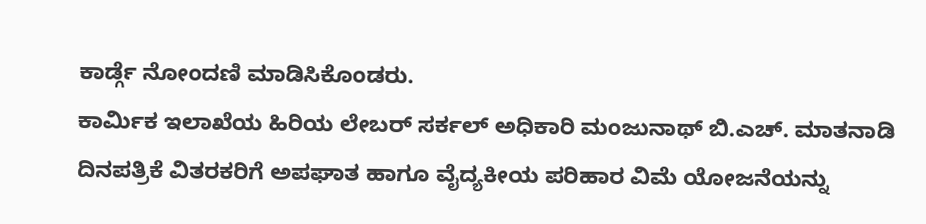ಕಾರ್ಡ್ಗೆ ನೋಂದಣಿ ಮಾಡಿಸಿಕೊಂಡರು.
ಕಾರ್ಮಿಕ ಇಲಾಖೆಯ ಹಿರಿಯ ಲೇಬರ್ ಸರ್ಕಲ್ ಅಧಿಕಾರಿ ಮಂಜುನಾಥ್ ಬಿ.ಎಚ್. ಮಾತನಾಡಿ ದಿನಪತ್ರಿಕೆ ವಿತರಕರಿಗೆ ಅಪಘಾತ ಹಾಗೂ ವೈದ್ಯಕೀಯ ಪರಿಹಾರ ವಿಮೆ ಯೋಜನೆಯನ್ನು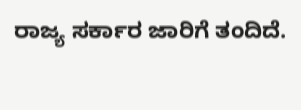ರಾಜ್ಯ ಸರ್ಕಾರ ಜಾರಿಗೆ ತಂದಿದೆ.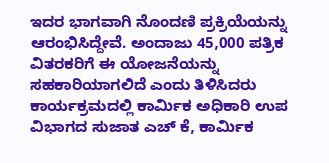ಇದರ ಭಾಗವಾಗಿ ನೊಂದಣಿ ಪ್ರಕ್ರಿಯೆಯನ್ನು ಆರಂಭಿಸಿದ್ದೇವೆ. ಅಂದಾಜು 45,000 ಪತ್ರಿಕ ವಿತರಕರಿಗೆ ಈ ಯೋಜನೆಯನ್ನು ಸಹಕಾರಿಯಾಗಲಿದೆ ಎಂದು ತಿಳಿಸಿದರು
ಕಾರ್ಯಕ್ರಮದಲ್ಲಿ ಕಾರ್ಮಿಕ ಅಧಿಕಾರಿ ಉಪ ವಿಭಾಗದ ಸುಜಾತ ಎಚ್ ಕೆ, ಕಾರ್ಮಿಕ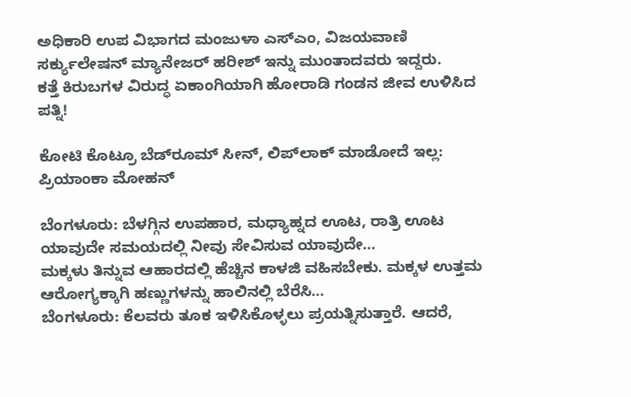ಅಧಿಕಾರಿ ಉಪ ವಿಭಾಗದ ಮಂಜುಳಾ ಎಸ್ಎಂ, ವಿಜಯವಾಣಿ ಸರ್ಕ್ಯುಲೇಷನ್ ಮ್ಯಾನೇಜರ್ ಹರೀಶ್ ಇನ್ನು ಮುಂತಾದವರು ಇದ್ದರು.
ಕತ್ತೆ ಕಿರುಬಗಳ ವಿರುದ್ಧ ಏಕಾಂಗಿಯಾಗಿ ಹೋರಾಡಿ ಗಂಡನ ಜೀವ ಉಳಿಸಿದ ಪತ್ನಿ!

ಕೋಟಿ ಕೊಟ್ರೂ ಬೆಡ್‌ರೂಮ್‌ ಸೀನ್‌, ಲಿಪ್‌ಲಾಕ್‌ ಮಾಡೋದೆ ಇಲ್ಲ: ಪ್ರಿಯಾಂಕಾ ಮೋಹನ್

ಬೆಂಗಳೂರು: ಬೆಳಗ್ಗಿನ ಉಪಹಾರ, ಮಧ್ಯಾಹ್ನದ ಊಟ, ರಾತ್ರಿ ಊಟ ಯಾವುದೇ ಸಮಯದಲ್ಲಿ ನೀವು ಸೇವಿಸುವ ಯಾವುದೇ…
ಮಕ್ಕಳು ತಿನ್ನುವ ಆಹಾರದಲ್ಲಿ ಹೆಚ್ಚಿನ ಕಾಳಜಿ ವಹಿಸಬೇಕು. ಮಕ್ಕಳ ಉತ್ತಮ ಆರೋಗ್ಯಕ್ಕಾಗಿ ಹಣ್ಣುಗಳನ್ನು ಹಾಲಿನಲ್ಲಿ ಬೆರೆಸಿ…
ಬೆಂಗಳೂರು: ಕೆಲವರು ತೂಕ ಇಳಿಸಿಕೊಳ್ಳಲು ಪ್ರಯತ್ನಿಸುತ್ತಾರೆ. ಆದರೆ,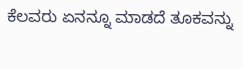ಕೆಲವರು ಏನನ್ನೂ ಮಾಡದೆ ತೂಕವನ್ನು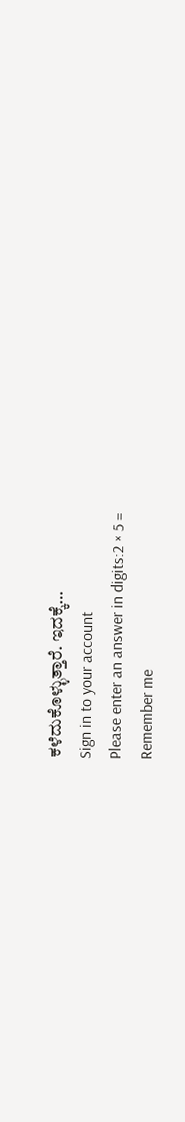ಕಳೆದುಕೊಳ್ಳುತ್ತಾರೆ. ಇದಕ್ಕೆ…
Sign in to your account
Please enter an answer in digits:2 × 5 =
Remember me